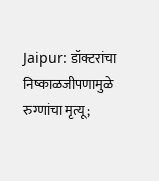Jaipur: डॉक्टरांचा निष्काळजीपणामुळे रुग्णांचा मृत्यू;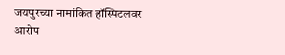जयपुरच्या नामांकित हॉस्पिटलवर आरोप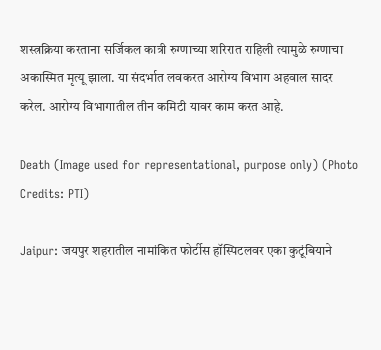शस्त्रक्रिया करताना सर्जिकल कात्री रुग्णाच्या शरिरात राहिली त्यामुळे रुग्णाचा अकास्मित मृत्यू झाला. या संदर्भात लवकरत आरोग्य विभाग अहवाल सादर करेल. आरोग्य विभागातील तीन कमिटी यावर काम करत आहे.

Death (Image used for representational, purpose only) (Photo Credits: PTI)

Jaipur: जयपुर शहरातील नामांकित फोर्टीस हॉस्पिटलवर एका कुटूंबियाने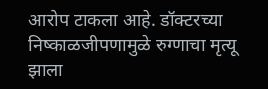आरोप टाकला आहे. डॉक्टरच्या निष्काळजीपणामुळे रुग्णाचा मृत्यू झाला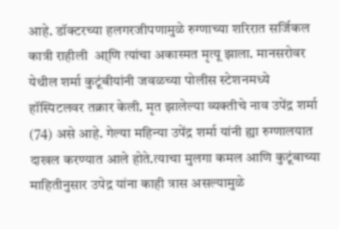आहे. डॉक्टरच्या हलगरजीपणामुळे रुग्णाच्या शरिरात सर्जिकल कात्री राहीली  आ्णि त्यांचा अकास्मत मृत्यू झाला. मानसरोवर येथील शर्मा कुटूंबीयांनी जवळच्या पोलीस स्टेशनमध्ये हॉस्पिटलवर तक्रार केली. मृत झालेल्या व्यक्तीचे नाव उपेंद्र शर्मा  (74) असे आहे. गेल्या महिन्या उपेंद्र शर्मा यांनी ह्या रुग्णालयात दाखल करण्यात आले होते.त्याचा मुलगा कमल आणि कुटूंबाच्या माहितीनुसार उपेद्र यांना काही त्रास असल्यामुळे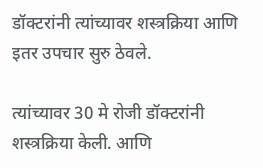डॉक्टरांनी त्यांच्यावर शस्त्रक्रिया आणि इतर उपचार सुरु ठेवले.

त्यांच्यावर 30 मे रोजी डॉक्टरांनी शस्त्रक्रिया केली. आणि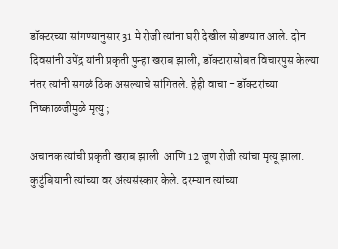डॉक्टरच्या सांगण्यानुसार 31 मे रोजी त्यांना घरी देखील सोडण्यात आले. दोन दिवसांनी उपेंद्र यांनी प्रकृती पुन्हा खराब झाली, डॉक्टारासोबत विचारपुस केल्या नंतर त्यांनी सगळं ठिक असल्याचे सांगितले. हेही वाचा - डॉक्टरांच्या निष्काळजीमुळे मृत्यु ;

अचानक त्यांची प्रकृती खराब झाली  आणि 12 जूण रोजी त्यांचा मृत्यू झाला. कुटुंबियानी त्यांच्या वर अंत्यसंस्कार केले. दरम्यान त्यांच्या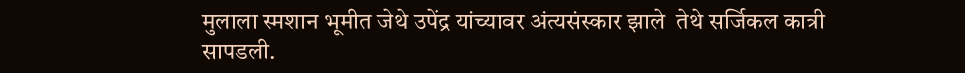मुलाला स्मशान भूमीत जेथे उपेंद्र यांच्यावर अंत्यसंस्कार झाले  तेथे सर्जिकल कात्री सापडली.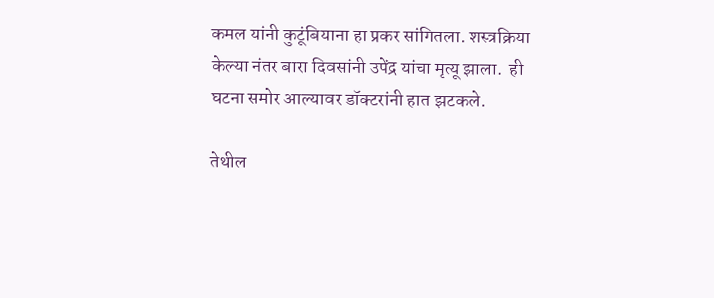कमल यांनी कुटूंबियाना हा प्रकर सांगितला. शस्त्रक्रिया केल्या नंतर बारा दिवसांनी उपेंद्र यांचा मृत्यू झाला.  ही घटना समोर आल्यावर डॉक्टरांनी हात झटकले.

तेथील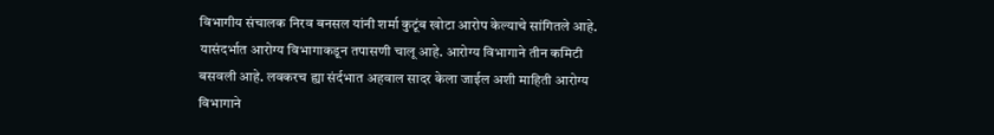विभागीय संचालक निरव बनसल यांनी शर्मा कुटूंब खोटा आरोप केल्याचे सांगितले आहे. यासंदर्भात आरोग्य विभागाकडून तपासणी चालू आहे. आरोग्य विभागाने तीन कमिटी बसवली आहे. लवकरच ह्या संर्दभात अहवाल सादर केला जाईल अशी माहिती आरोग्य विभागाने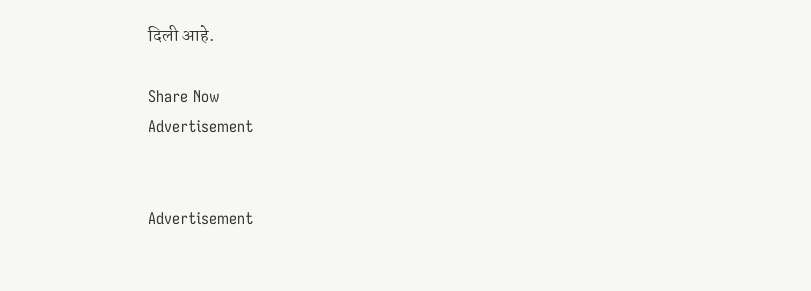दिली आहे.

Share Now
Advertisement


Advertisement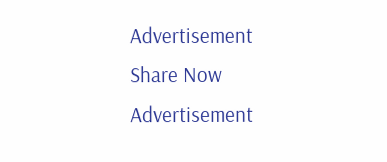Advertisement
Share Now
Advertisement